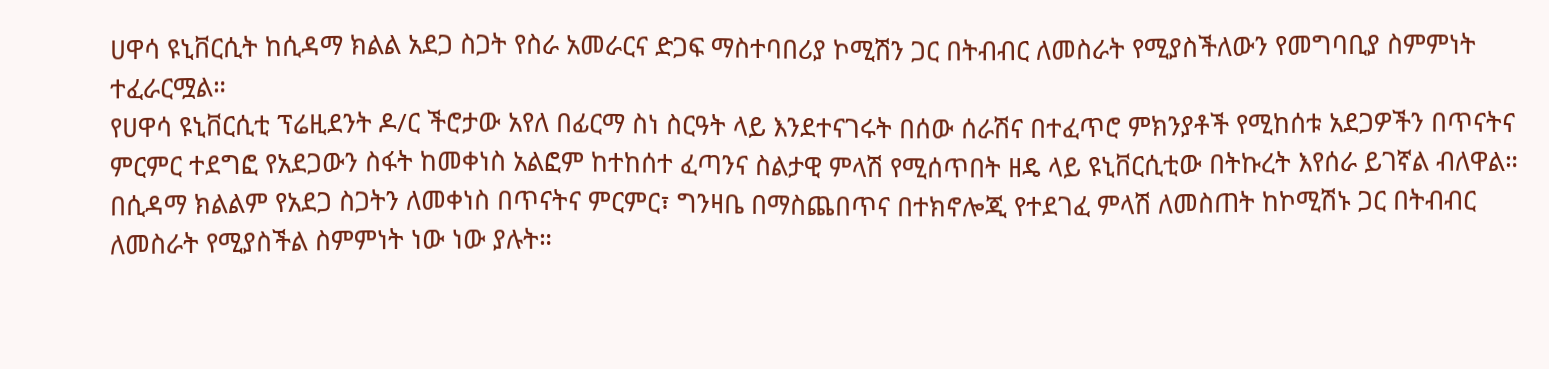ሀዋሳ ዩኒቨርሲት ከሲዳማ ክልል አደጋ ስጋት የስራ አመራርና ድጋፍ ማስተባበሪያ ኮሚሽን ጋር በትብብር ለመስራት የሚያስችለውን የመግባቢያ ስምምነት ተፈራርሟል።
የሀዋሳ ዩኒቨርሲቲ ፕሬዚደንት ዶ/ር ችሮታው አየለ በፊርማ ስነ ስርዓት ላይ እንደተናገሩት በሰው ሰራሽና በተፈጥሮ ምክንያቶች የሚከሰቱ አደጋዎችን በጥናትና ምርምር ተደግፎ የአደጋውን ስፋት ከመቀነስ አልፎም ከተከሰተ ፈጣንና ስልታዊ ምላሽ የሚሰጥበት ዘዴ ላይ ዩኒቨርሲቲው በትኩረት እየሰራ ይገኛል ብለዋል። በሲዳማ ክልልም የአደጋ ስጋትን ለመቀነስ በጥናትና ምርምር፣ ግንዛቤ በማስጨበጥና በተክኖሎጂ የተደገፈ ምላሽ ለመስጠት ከኮሚሽኑ ጋር በትብብር ለመስራት የሚያስችል ስምምነት ነው ነው ያሉት።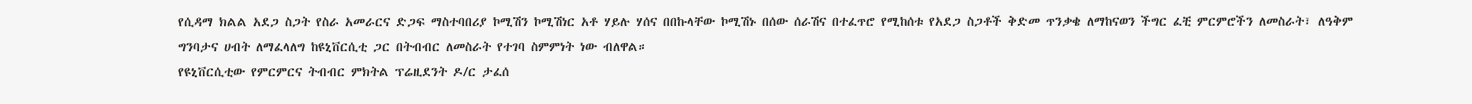የሲዳማ ክልል አደጋ ስጋት የስራ አመራርና ድጋፍ ማስተባበሪያ ኮሚሽን ኮሚሽነር አቶ ሃይሉ ሃሰና በበኩላቸው ኮሚሽኑ በሰው ሰራሽና በተፈጥሮ የሚከሰቱ የአደጋ ስጋቶች ቅድመ ጥንቃቄ ለማከናወን ችግር ፈቺ ምርምሮችን ለመስራት፣ ለዓቅም ግንባታና ሀብት ለማፈላለግ ከዩኒቨርሲቲ ጋር በትብብር ለመስራት የተገባ ስምምነት ነው ብለዋል።
የዩኒቨርሲቲው የምርምርና ትብብር ምክትል ፕሬዚደንት ዶ/ር ታፈሰ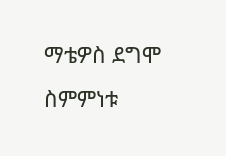ማቴዎስ ደግሞ ስምምነቱ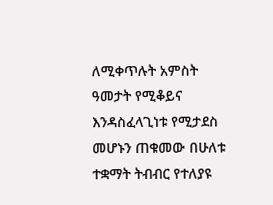ለሚቀጥሉት አምስት ዓመታት የሚቆይና እንዳስፈላጊነቱ የሚታደስ መሆኑን ጠቁመው በሁለቱ ተቋማት ትብብር የተለያዩ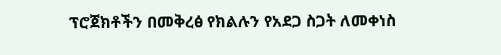ፕሮጀክቶችን በመቅረፅ የክልሉን የአደጋ ስጋት ለመቀነስ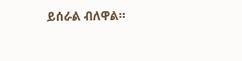ይሰራል ብለዋል።